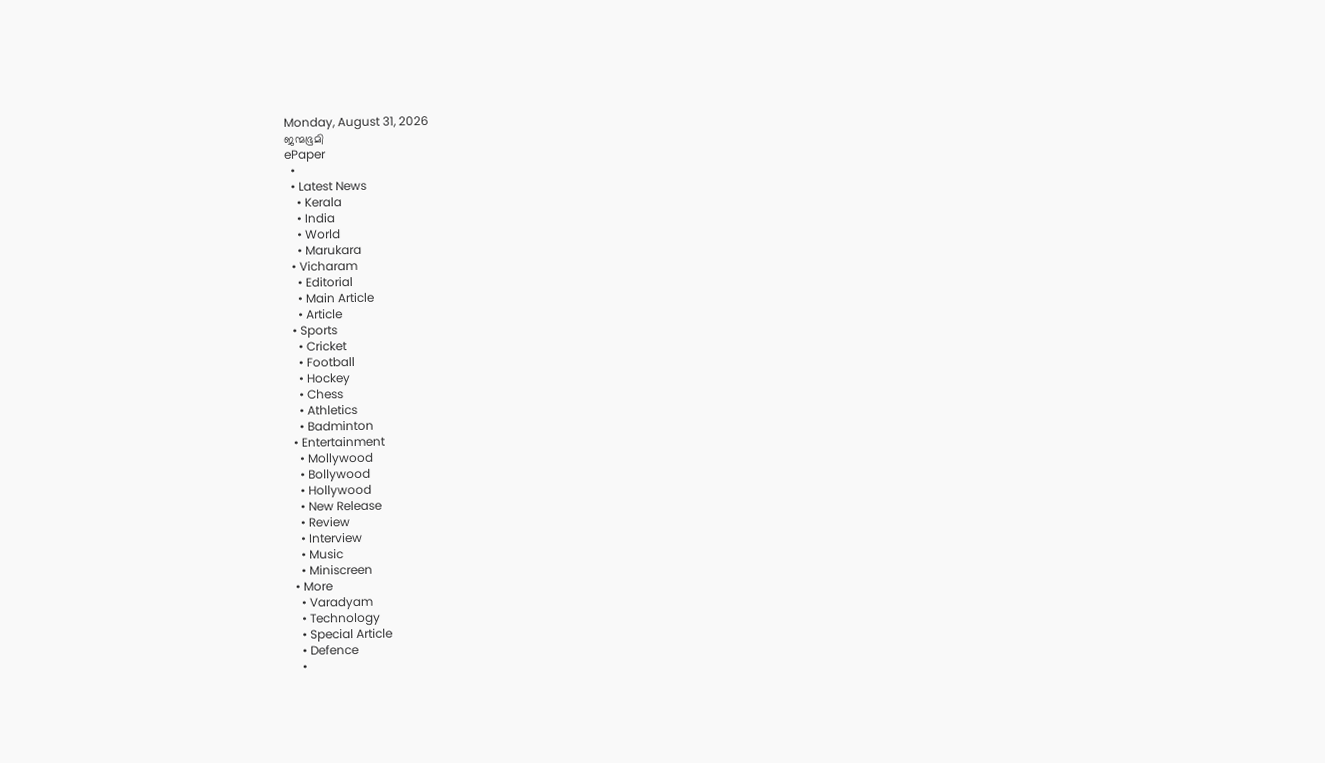Monday, August 31, 2026
ജന്മഭൂമി
ePaper
  •
  • Latest News
    • Kerala
    • India
    • World
    • Marukara
  • Vicharam
    • Editorial
    • Main Article
    • Article
  • Sports
    • Cricket
    • Football
    • Hockey
    • Chess
    • Athletics
    • Badminton
  • Entertainment
    • Mollywood
    • Bollywood
    • Hollywood
    • New Release
    • Review
    • Interview
    • Music
    • Miniscreen
  • More
    • Varadyam
    • Technology
    • Special Article
    • Defence
    •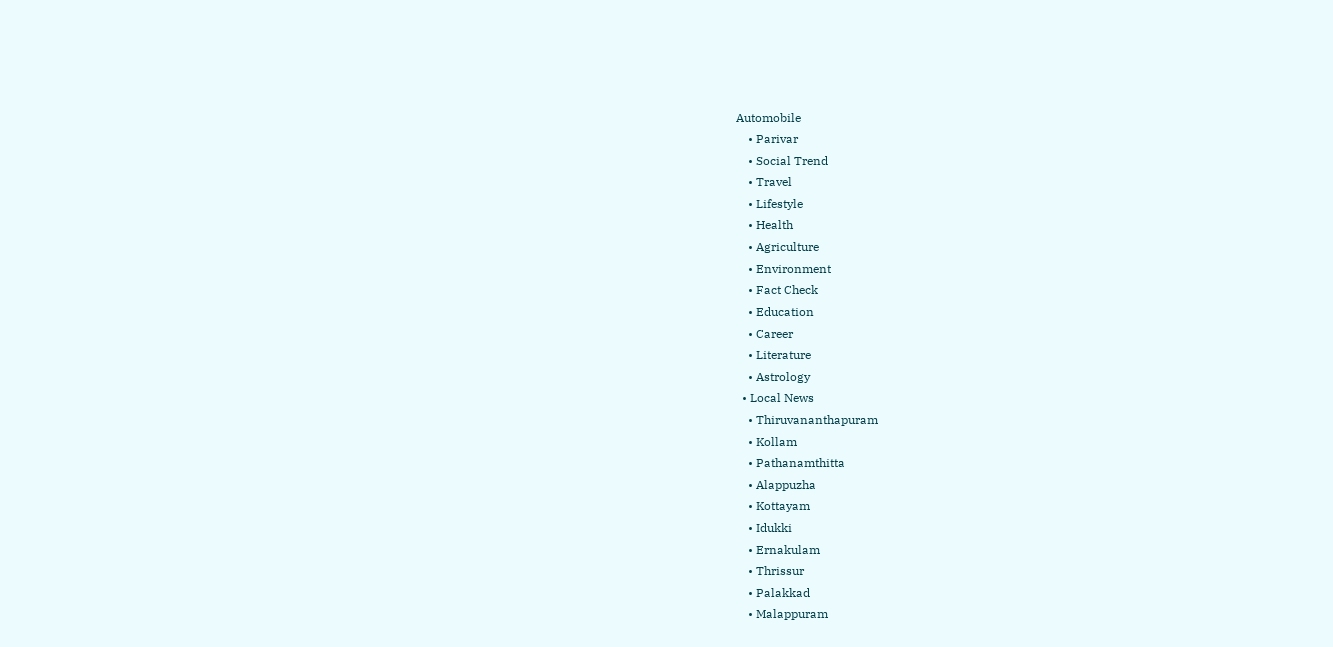Automobile
    • Parivar
    • Social Trend
    • Travel
    • Lifestyle
    • Health
    • Agriculture
    • Environment
    • Fact Check
    • Education
    • Career
    • Literature
    • Astrology
  • Local News
    • Thiruvananthapuram
    • Kollam
    • Pathanamthitta
    • Alappuzha
    • Kottayam
    • Idukki
    • Ernakulam
    • Thrissur
    • Palakkad
    • Malappuram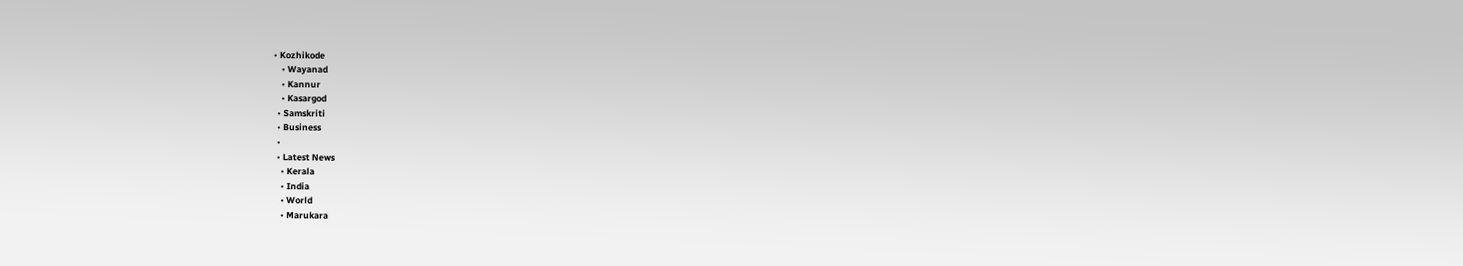• Kozhikode
    • Wayanad
    • Kannur
    • Kasargod
  • Samskriti
  • Business
  •
  • Latest News
    • Kerala
    • India
    • World
    • Marukara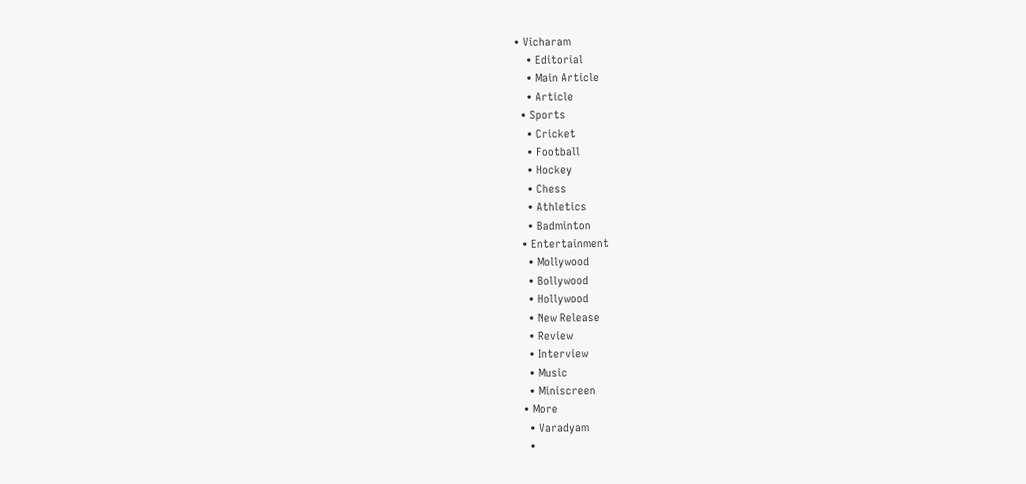• Vicharam
    • Editorial
    • Main Article
    • Article
  • Sports
    • Cricket
    • Football
    • Hockey
    • Chess
    • Athletics
    • Badminton
  • Entertainment
    • Mollywood
    • Bollywood
    • Hollywood
    • New Release
    • Review
    • Interview
    • Music
    • Miniscreen
  • More
    • Varadyam
    •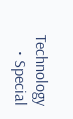Technology
    • Special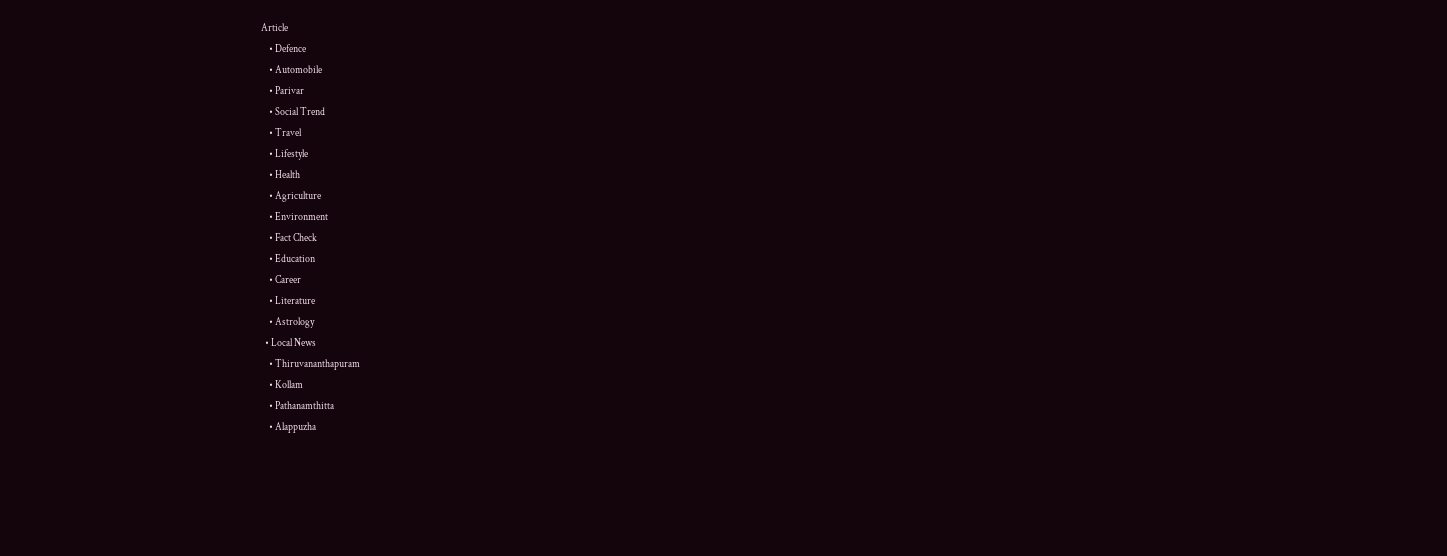Article
    • Defence
    • Automobile
    • Parivar
    • Social Trend
    • Travel
    • Lifestyle
    • Health
    • Agriculture
    • Environment
    • Fact Check
    • Education
    • Career
    • Literature
    • Astrology
  • Local News
    • Thiruvananthapuram
    • Kollam
    • Pathanamthitta
    • Alappuzha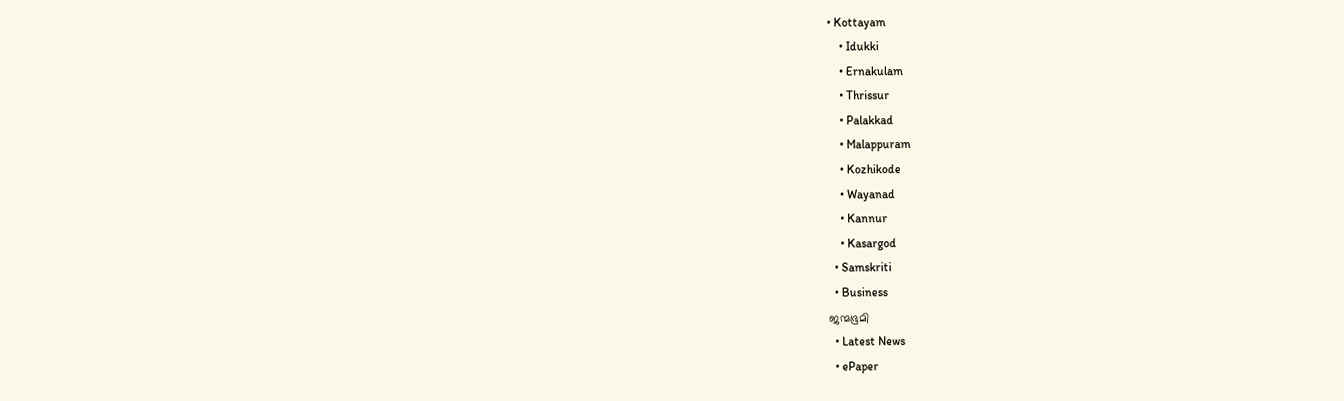• Kottayam
    • Idukki
    • Ernakulam
    • Thrissur
    • Palakkad
    • Malappuram
    • Kozhikode
    • Wayanad
    • Kannur
    • Kasargod
  • Samskriti
  • Business
ജന്മഭൂമി
  • Latest News
  • ePaper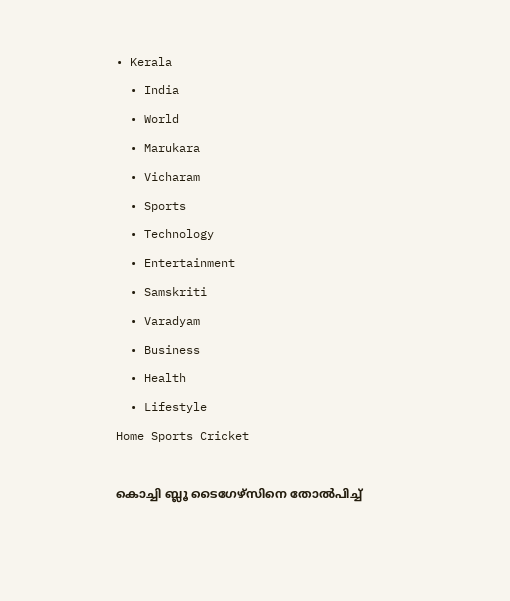• Kerala
  • India
  • World
  • Marukara
  • Vicharam
  • Sports
  • Technology
  • Entertainment
  • Samskriti
  • Varadyam
  • Business
  • Health
  • Lifestyle
Home Sports Cricket

കൊച്ചി ബ്ലൂ ടൈഗേഴ്‌സിനെ തോല്‍പിച്ച്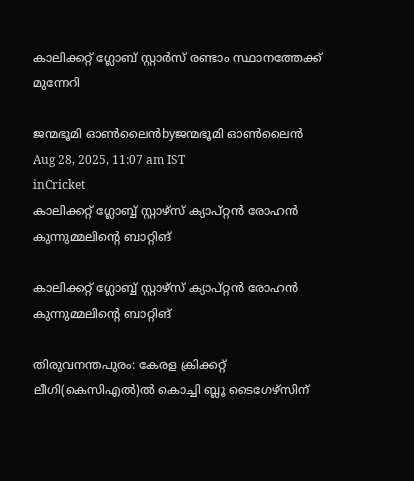കാലിക്കറ്റ് ഗ്ലോബ് സ്റ്റാര്‍സ് രണ്ടാം സ്ഥാനത്തേക്ക് മുന്നേറി

ജന്മഭൂമി ഓണ്‍ലൈന്‍byജന്മഭൂമി ഓണ്‍ലൈന്‍
Aug 28, 2025, 11:07 am IST
inCricket
കാലിക്കറ്റ് ഗ്ലോബ്ബ് സ്റ്റാഴ്‌സ് ക്യാപ്റ്റന്‍ രോഹന്‍ കുന്നുമ്മലിന്റെ ബാറ്റിങ്‌

കാലിക്കറ്റ് ഗ്ലോബ്ബ് സ്റ്റാഴ്‌സ് ക്യാപ്റ്റന്‍ രോഹന്‍ കുന്നുമ്മലിന്റെ ബാറ്റിങ്‌

തിരുവനന്തപുരം: കേരള ക്രിക്കറ്റ് ലീഗി(കെസിഎല്‍)ല്‍ കൊച്ചി ബ്ലൂ ടൈഗേഴ്‌സിന്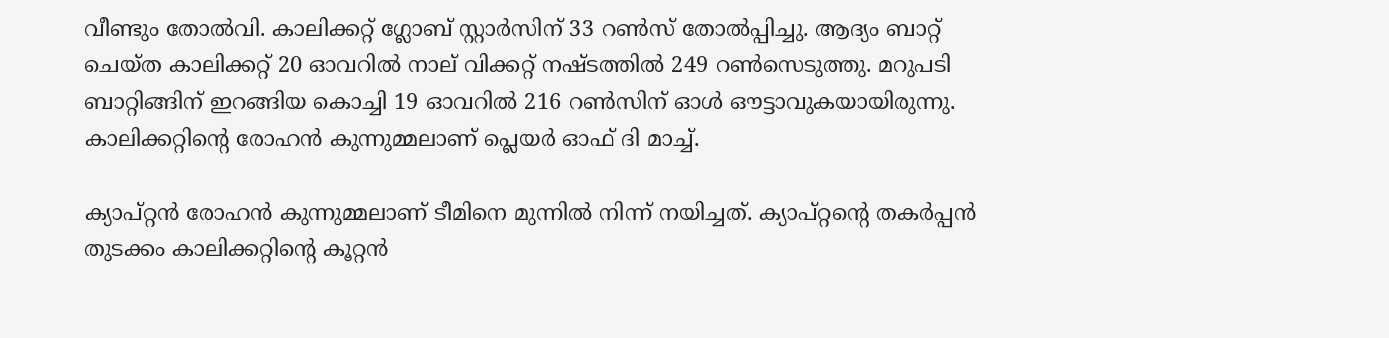വീണ്ടും തോല്‍വി. കാലിക്കറ്റ് ഗ്ലോബ് സ്റ്റാര്‍സിന് 33 റണ്‍സ് തോല്‍പ്പിച്ചു. ആദ്യം ബാറ്റ് ചെയ്ത കാലിക്കറ്റ് 20 ഓവറില്‍ നാല് വിക്കറ്റ് നഷ്ടത്തില്‍ 249 റണ്‍സെടുത്തു. മറുപടി ബാറ്റിങ്ങിന് ഇറങ്ങിയ കൊച്ചി 19 ഓവറില്‍ 216 റണ്‍സിന് ഓള്‍ ഔട്ടാവുകയായിരുന്നു. കാലിക്കറ്റിന്റെ രോഹന്‍ കുന്നുമ്മലാണ് പ്ലെയര്‍ ഓഫ് ദി മാച്ച്.

ക്യാപ്റ്റന്‍ രോഹന്‍ കുന്നുമ്മലാണ് ടീമിനെ മുന്നില്‍ നിന്ന് നയിച്ചത്. ക്യാപ്റ്റന്റെ തകര്‍പ്പന്‍ തുടക്കം കാലിക്കറ്റിന്റെ കൂറ്റന്‍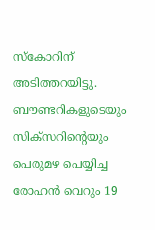സ്‌കോറിന് അടിത്തറയിട്ടു. ബൗണ്ടറികളുടെയും സിക്‌സറിന്റെയും പെരുമഴ പെയ്യിച്ച രോഹന്‍ വെറും 19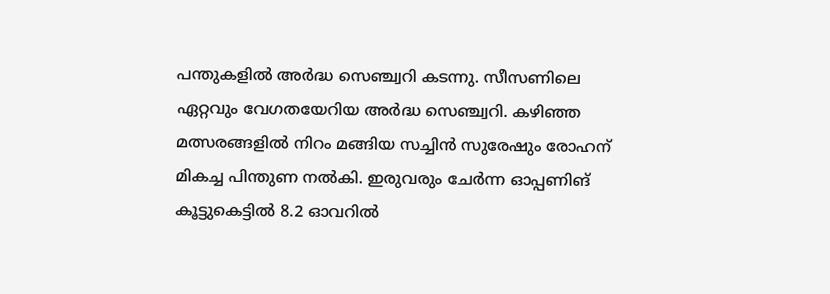പന്തുകളില്‍ അര്‍ദ്ധ സെഞ്ച്വറി കടന്നു. സീസണിലെ ഏറ്റവും വേഗതയേറിയ അര്‍ദ്ധ സെഞ്ച്വറി. കഴിഞ്ഞ മത്സരങ്ങളില്‍ നിറം മങ്ങിയ സച്ചിന്‍ സുരേഷും രോഹന് മികച്ച പിന്തുണ നല്‍കി. ഇരുവരും ചേര്‍ന്ന ഓപ്പണിങ് കൂട്ടുകെട്ടില്‍ 8.2 ഓവറില്‍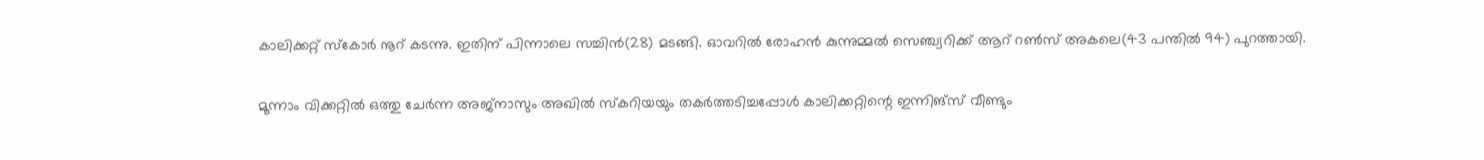കാലിക്കറ്റ് സ്‌കോര്‍ നൂറ് കടന്നു. ഇതിന് പിന്നാലെ സച്ചിന്‍(28) മടങ്ങി. ഓവറില്‍ രോഹന്‍ കുന്നുമ്മല്‍ സെഞ്ച്വറിക്ക് ആറ് റണ്‍സ് അകലെ(43 പന്തില്‍ 94) പുറത്തായി.

മൂന്നാം വിക്കറ്റില്‍ ഒത്തു ചേര്‍ന്ന അജ്‌നാസും അഖില്‍ സ്‌കറിയയും തകര്‍ത്തടിച്ചപ്പോള്‍ കാലിക്കറ്റിന്റെ ഇന്നിങ്‌സ് വീണ്ടും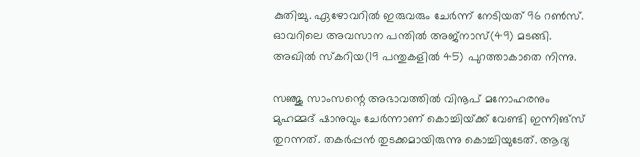കുതിച്ചു. ഏഴോവറില്‍ ഇരുവരും ചേര്‍ന്ന് നേടിയത് 96 റണ്‍സ്. ഓവറിലെ അവസാന പന്തില്‍ അജ്‌നാസ്(49) മടങ്ങി. അഖില്‍ സ്‌കറിയ(19 പന്തുകളില്‍ 45) പുറത്താകാതെ നിന്നു.

സഞ്ജു സാംസന്റെ അഭാവത്തില്‍ വിനൂപ് മനോഹരനും മുഹമ്മദ് ഷാനുവും ചേര്‍ന്നാണ് കൊച്ചിയ്‌ക്ക് വേണ്ടി ഇന്നിങ്‌സ് തുറന്നത്. തകര്‍പ്പന്‍ തുടക്കമായിരുന്നു കൊച്ചിയുടേത്. ആദ്യ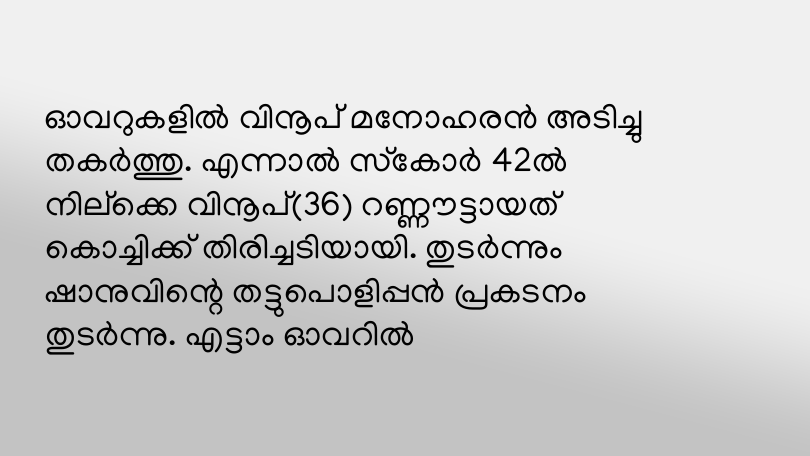ഓവറുകളില്‍ വിനൂപ് മനോഹരന്‍ അടിച്ചു തകര്‍ത്തു. എന്നാല്‍ സ്‌കോര്‍ 42ല്‍ നില്‌ക്കെ വിനൂപ്(36) റണ്ണൗട്ടായത് കൊച്ചിക്ക് തിരിച്ചടിയായി. തുടര്‍ന്നും ഷാനുവിന്റെ തട്ടുപൊളിപ്പന്‍ പ്രകടനം തുടര്‍ന്നു. എട്ടാം ഓവറില്‍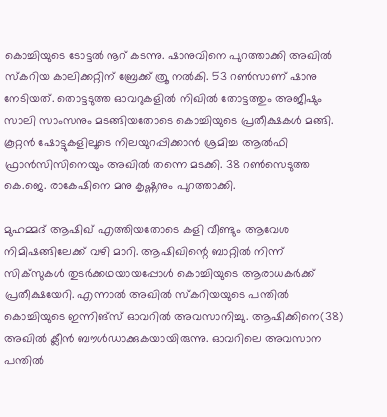കൊച്ചിയുടെ ടോട്ടല്‍ നൂറ് കടന്നു. ഷാനുവിനെ പുറത്താക്കി അഖില്‍ സ്‌കറിയ കാലിക്കറ്റിന് ബ്രേക്ക് ത്രൂ നല്‍കി. 53 റണ്‍സാണ് ഷാനു നേടിയത്. തൊട്ടടുത്ത ഓവറുകളില്‍ നിഖില്‍ തോട്ടത്തും അജീഷും സാലി സാംസനും മടങ്ങിയതോടെ കൊച്ചിയുടെ പ്രതീക്ഷകള്‍ മങ്ങി. കൂറ്റന്‍ ഷോട്ടുകളിലൂടെ നിലയുറപ്പിക്കാന്‍ ശ്രമിച്ച ആല്‍ഫി ഫ്രാന്‍സിസിനെയും അഖില്‍ തന്നെ മടക്കി. 38 റണ്‍സെടുത്ത കെ.ജെ. രാകേഷിനെ മനു കൃഷ്ണനും പുറത്താക്കി.

മുഹമ്മദ് ആഷിഖ് എത്തിയതോടെ കളി വീണ്ടും ആവേശ നിമിഷങ്ങിലേക്ക് വഴി മാറി. ആഷിഖിന്റെ ബാറ്റില്‍ നിന്ന് സിക്‌സുകള്‍ തുടര്‍ക്കഥയായപ്പോള്‍ കൊച്ചിയുടെ ആരാധകര്‍ക്ക് പ്രതീക്ഷയേറി. എന്നാല്‍ അഖില്‍ സ്‌കറിയയുടെ പന്തില്‍ കൊച്ചിയുടെ ഇന്നിങ്‌സ് ഓവറില്‍ അവസാനിച്ചു. ആഷിക്കിനെ(38) അഖില്‍ ക്ലീന്‍ ബൗള്‍ഡാക്കുകയായിരുന്നു. ഓവറിലെ അവസാന പന്തില്‍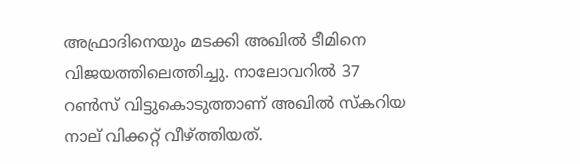അഫ്രാദിനെയും മടക്കി അഖില്‍ ടീമിനെ വിജയത്തിലെത്തിച്ചു. നാലോവറില്‍ 37 റണ്‍സ് വിട്ടുകൊടുത്താണ് അഖില്‍ സ്‌കറിയ നാല് വിക്കറ്റ് വീഴ്‌ത്തിയത്.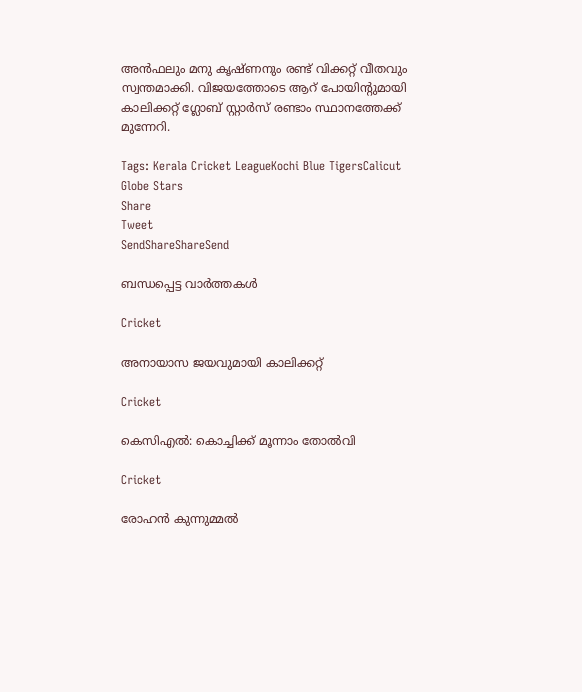അന്‍ഫലും മനു കൃഷ്ണനും രണ്ട് വിക്കറ്റ് വീതവും സ്വന്തമാക്കി. വിജയത്തോടെ ആറ് പോയിന്റുമായി കാലിക്കറ്റ് ഗ്ലോബ് സ്റ്റാര്‍സ് രണ്ടാം സ്ഥാനത്തേക്ക് മുന്നേറി.

Tags: Kerala Cricket LeagueKochi Blue TigersCalicut Globe Stars
Share
Tweet
SendShareShareSend

ബന്ധപ്പെട്ട വാര്‍ത്തകള്‍

Cricket

അനായാസ ജയവുമായി കാലിക്കറ്റ്

Cricket

കെസിഎല്‍: കൊച്ചിക്ക് മൂന്നാം തോല്‍വി

Cricket

രോഹന്‍ കുന്നുമ്മല്‍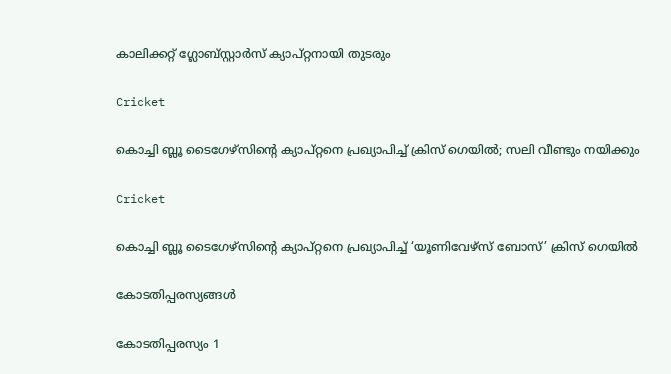കാലിക്കറ്റ് ഗ്ലോബ്സ്റ്റാര്‍സ് ക്യാപ്റ്റനായി തുടരും

Cricket

കൊച്ചി ബ്ലൂ ടൈഗേഴ്‌സിന്റെ ക്യാപ്റ്റനെ പ്രഖ്യാപിച്ച് ക്രിസ് ഗെയില്‍; സലി വീണ്ടും നയിക്കും

Cricket

കൊച്ചി ബ്ലൂ ടൈഗേഴ്സിന്റെ ക്യാപ്റ്റനെ പ്രഖ്യാപിച്ച് ‘യൂണിവേഴ്സ് ബോസ്’ ക്രിസ് ഗെയിൽ

കോടതിപ്പരസ്യങ്ങള്‍

കോടതിപ്പരസ്യം 1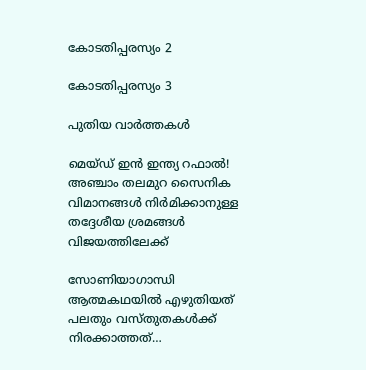കോടതിപ്പരസ്യം 2

കോടതിപ്പരസ്യം 3

പുതിയ വാര്‍ത്തകള്‍

മെയ്ഡ് ഇന്‍ ഇന്ത്യ റഫാല്‍! അഞ്ചാം തലമുറ സൈനിക വിമാനങ്ങള്‍ നിര്‍മിക്കാനുള്ള തദ്ദേശീയ ശ്രമങ്ങള്‍ വിജയത്തിലേക്ക്

സോണിയാഗാന്ധി ആത്മകഥയില്‍ എഴുതിയത് പലതും വസ്തുതകള്‍ക്ക് നിരക്കാത്തത്…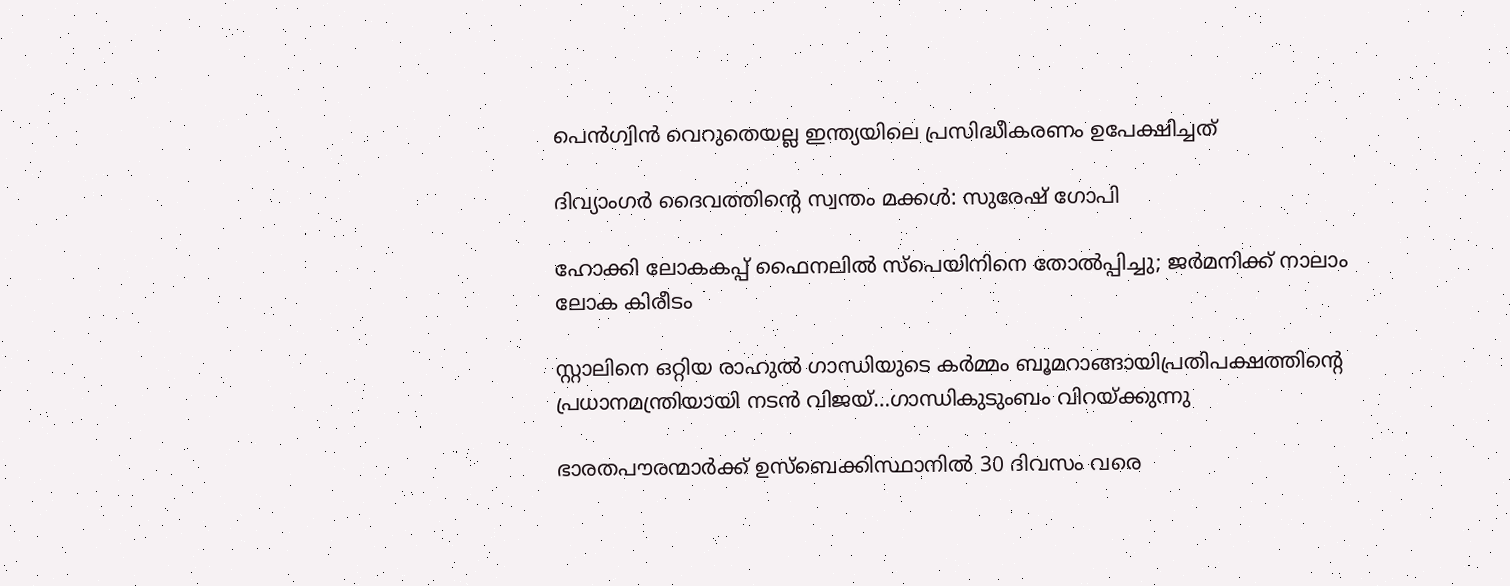പെന്‍ഗ്വിന്‍ വെറുതെയല്ല ഇന്ത്യയിലെ പ്രസിദ്ധീകരണം ഉപേക്ഷിച്ചത്

ദിവ്യാംഗര്‍ ദൈവത്തിന്റെ സ്വന്തം മക്കള്‍: സുരേഷ് ഗോപി

ഹോക്കി ലോകകപ്പ് ഫൈനലില്‍ സ്‌പെയിനിനെ തോല്‍പ്പിച്ചു; ജര്‍മനിക്ക് നാലാം ലോക കിരീടം

സ്റ്റാലിനെ ഒറ്റിയ രാഹുല്‍ ഗാന്ധിയുടെ കര്‍മ്മം ബൂമറാങ്ങായിപ്രതിപക്ഷത്തിന്റെ പ്രധാനമന്ത്രിയായി നടന്‍ വിജയ്…ഗാന്ധികുടുംബം വിറയ്‌ക്കുന്നു

ഭാരതപൗരന്മാര്‍ക്ക് ഉസ്ബെക്കിസ്ഥാനില്‍ 30 ദിവസം വരെ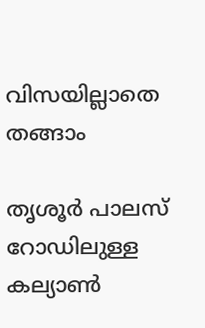വിസയില്ലാതെ തങ്ങാം

തൃശൂര്‍ പാലസ് റോഡിലുള്ള കല്യാണ്‍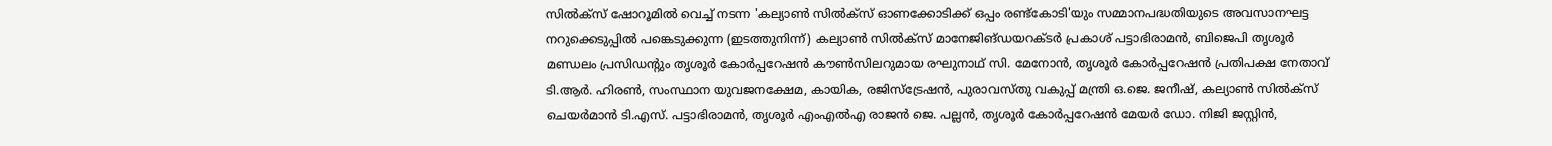സില്‍ക്‌സ് ഷോറൂമില്‍ വെച്ച് നടന്ന 'കല്യാണ്‍ സില്‍ക്‌സ് ഓണക്കോടിക്ക് ഒപ്പം രണ്ട്‌കോടി'യും സമ്മാനപദ്ധതിയുടെ അവസാനഘട്ട നറുക്കെടുപ്പില്‍ പങ്കെടുക്കുന്ന (ഇടത്തുനിന്ന്) കല്യാണ്‍ സില്‍ക്‌സ് മാനേജിങ്ഡയറക്ടര്‍ പ്രകാശ് പട്ടാഭിരാമന്‍, ബിജെപി തൃശൂര്‍ മണ്ഡലം പ്രസിഡന്റും തൃശൂര്‍ കോര്‍പ്പറേഷന്‍ കൗണ്‍സിലറുമായ രഘുനാഥ് സി. മേനോന്‍, തൃശൂര്‍ കോര്‍പ്പറേഷന്‍ പ്രതിപക്ഷ നേതാവ് ടി.ആര്‍. ഹിരണ്‍, സംസ്ഥാന യുവജനക്ഷേമ, കായിക, രജിസ്‌ട്രേഷന്‍, പുരാവസ്തു വകുപ്പ് മന്ത്രി ഒ.ജെ. ജനീഷ്, കല്യാണ്‍ സില്‍ക്‌സ് ചെയര്‍മാന്‍ ടി.എസ്. പട്ടാഭിരാമന്‍, തൃശൂര്‍ എംഎല്‍എ രാജന്‍ ജെ. പല്ലന്‍, തൃശൂര്‍ കോര്‍പ്പറേഷന്‍ മേയര്‍ ഡോ. നിജി ജസ്റ്റിന്‍,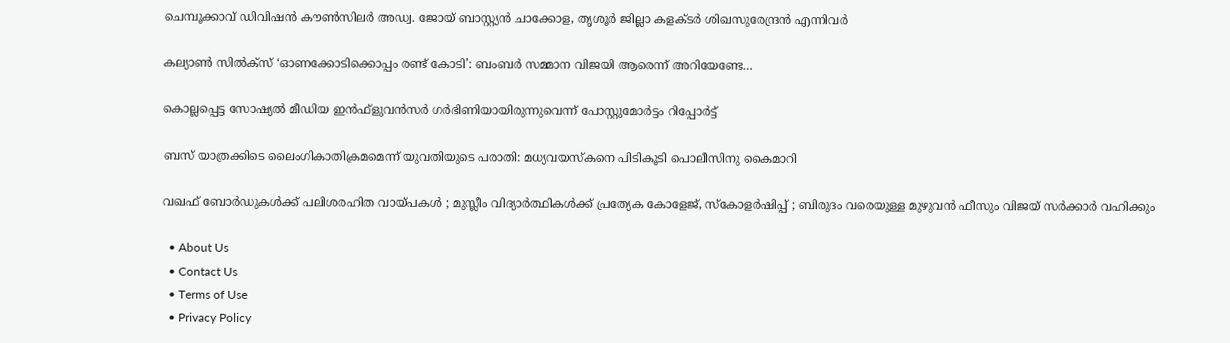ചെമ്പൂക്കാവ് ഡിവിഷന്‍ കൗണ്‍സിലര്‍ അഡ്വ. ജോയ് ബാസ്റ്റ്യന്‍ ചാക്കോള, തൃശൂര്‍ ജില്ലാ കളക്ടര്‍ ശിഖസുരേന്ദ്രന്‍ എന്നിവര്‍

കല്യാണ്‍ സില്‍ക്‌സ് ‘ഓണക്കോടിക്കൊപ്പം രണ്ട് കോടി’: ബംബര്‍ സമ്മാന വിജയി ആരെന്ന് അറിയേണ്ടേ…

കൊല്ലപ്പെട്ട സോഷ്യല്‍ മീഡിയ ഇന്‍ഫ്‌ളുവന്‍സര്‍ ഗര്‍ഭിണിയായിരുന്നുവെന്ന് പോസ്റ്റുമോര്‍ട്ടം റിപ്പോര്‍ട്ട്

ബസ് യാത്രക്കിടെ ലൈംഗികാതിക്രമമെന്ന് യുവതിയുടെ പരാതി: മധ്യവയസ്‌കനെ പിടികൂടി പൊലീസിനു കൈമാറി

വഖഫ് ബോർഡുകൾക്ക് പലിശരഹിത വായ്‌പകൾ ; മുസ്ലീം വിദ്യാർത്ഥികൾക്ക് പ്രത്യേക കോളേജ്, സ്കോളർഷിപ്പ് ; ബിരുദം വരെയുള്ള മുഴുവൻ ഫീസും വിജയ് സർക്കാർ വഹിക്കും

  • About Us
  • Contact Us
  • Terms of Use
  • Privacy Policy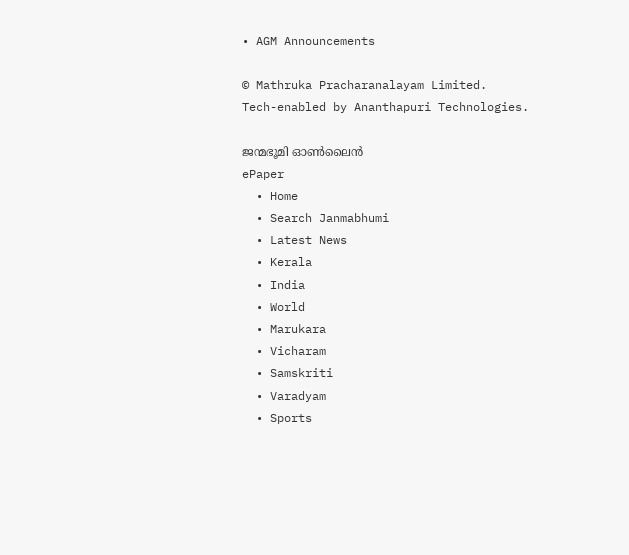• AGM Announcements

© Mathruka Pracharanalayam Limited.
Tech-enabled by Ananthapuri Technologies.

ജന്മഭൂമി ഓണ്‍ലൈന്‍
ePaper
  • Home
  • Search Janmabhumi
  • Latest News
  • Kerala
  • India
  • World
  • Marukara
  • Vicharam
  • Samskriti
  • Varadyam
  • Sports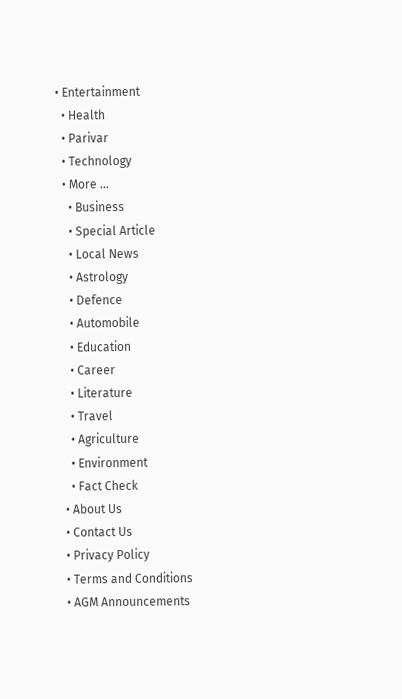• Entertainment
  • Health
  • Parivar
  • Technology
  • More …
    • Business
    • Special Article
    • Local News
    • Astrology
    • Defence
    • Automobile
    • Education
    • Career
    • Literature
    • Travel
    • Agriculture
    • Environment
    • Fact Check
  • About Us
  • Contact Us
  • Privacy Policy
  • Terms and Conditions
  • AGM Announcements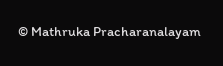© Mathruka Pracharanalayam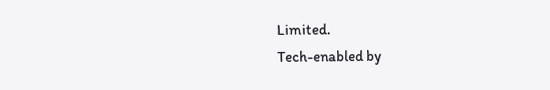Limited.
Tech-enabled by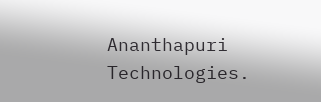Ananthapuri Technologies.